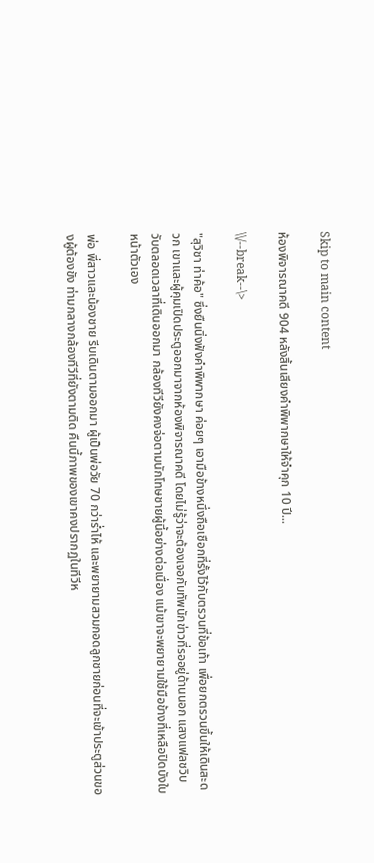Skip to main content

ห้องพิจารณาคดี 904 หลังสิ้นเสียงคำพิพากษาให้จำคุก 10 ปี...

\\/--break--\>

"สุวิชา ท่าค้อ" ซึ่งยืนนิ่งฟังคำพิพากษา ค่อยๆ เอามือข้างหนึ่งถือเชือกที่รั้งไว้กับตรวนที่ข้อเท้า เพื่อยกตรวนขึ้นให้เดินสะดวก เขาและผู้คุมเปิดประตูออกมาจากห้องพิจารณาคดี โดยไม่รู้ว่าจะต้องเจอกับทัพนักข่าวที่รออยู่ด้านนอก แสงแฟลชวิบวับตลอดเวลาที่เดินออกมา กล้องทีวียังคงจ่อตามนักโทษชายผู้นี้อย่างต่อเนื่อง แม้เขาจะพยายามใช้มือข้างที่เหลือปิดบังใบหน้าตัวเอง

พ่อ พี่สาวและน้องชาย รีบเดินตามออกมา ผู้เป็นพ่อวัย 70 กว่าร่ำไห้ และพยายามสวมกอดลูกชายก่อนที่จะเข้าประตูส่วนของผู้ต้องขัง ท่ามกลางกล้องทีวีที่ยังตามติด คืนนี้ภาพของเขาคงปรากฏในทีวีห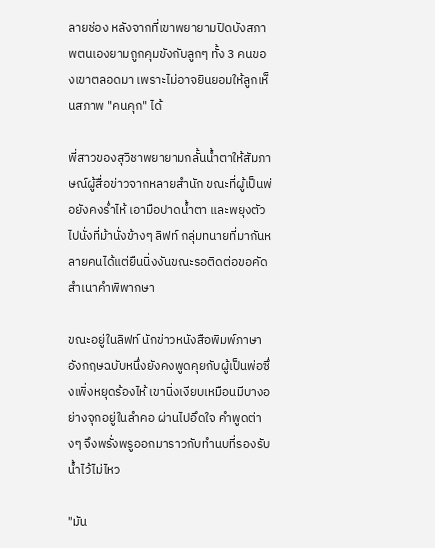ลายช่อง หลังจากที่เขาพยายามปิดบังสภาพตนเองยามถูกคุมขังกับลูกๆ ทั้ง 3 คนของเขาตลอดมา เพราะไม่อาจยินยอมให้ลูกเห็นสภาพ "คนคุก" ได้

พี่สาวของสุวิชาพยายามกลั้นน้ำตาให้สัมภาษณ์ผู้สื่อข่าวจากหลายสำนัก ขณะที่ผู้เป็นพ่อยังคงร่ำไห้ เอามือปาดน้ำตา และพยุงตัวไปนั่งที่ม้านั่งข้างๆ ลิฟท์ กลุ่มทนายที่มากันหลายคนได้แต่ยืนนิ่งงันขณะรอติดต่อขอคัดสำเนาคำพิพากษา

ขณะอยู่ในลิฟท์ นักข่าวหนังสือพิมพ์ภาษาอังกฤษฉบับหนึ่งยังคงพูดคุยกับผู้เป็นพ่อซึ่งเพิ่งหยุดร้องไห้ เขานิ่งเงียบเหมือนมีบางอย่างจุกอยู่ในลำคอ ผ่านไปอึดใจ คำพูดต่างๆ จึงพรั่งพรูออกมาราวกับทำนบที่รองรับน้ำไว้ไม่ไหว

"มัน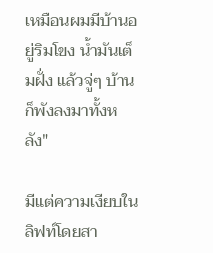เหมือนผมมีบ้านอยู่ริมโขง น้ำมันเต็มฝั่ง แล้วจู่ๆ บ้านก็พังลงมาทั้งหลัง"

มีแต่ความเงียบในลิฟท์โดยสา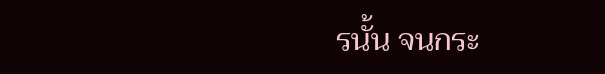รนั้น จนกระ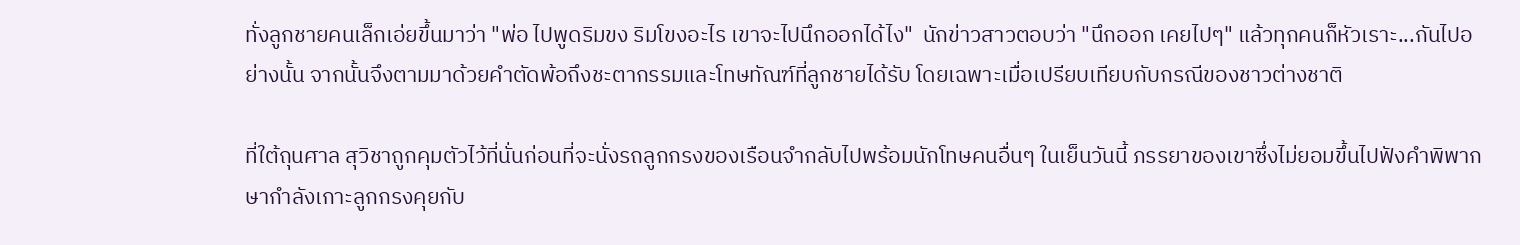ทั่งลูกชายคนเล็กเอ่ยขึ้นมาว่า "พ่อ ไปพูดริมขง ริมโขงอะไร เขาจะไปนึกออกได้ไง"  นักข่าวสาวตอบว่า "นึกออก เคยไปๆ" แล้วทุกคนก็หัวเราะ...กันไปอย่างนั้น จากนั้นจึงตามมาด้วยคำตัดพ้อถึงชะตากรรมและโทษทัณฑ์ที่ลูกชายได้รับ โดยเฉพาะเมื่อเปรียบเทียบกับกรณีของชาวต่างชาติ

ที่ใต้ถุนศาล สุวิชาถูกคุมตัวไว้ที่นั่นก่อนที่จะนั่งรถลูกกรงของเรือนจำกลับไปพร้อมนักโทษคนอื่นๆ ในเย็นวันนี้ ภรรยาของเขาซึ่งไม่ยอมขึ้นไปฟังคำพิพากษากำลังเกาะลูกกรงคุยกับ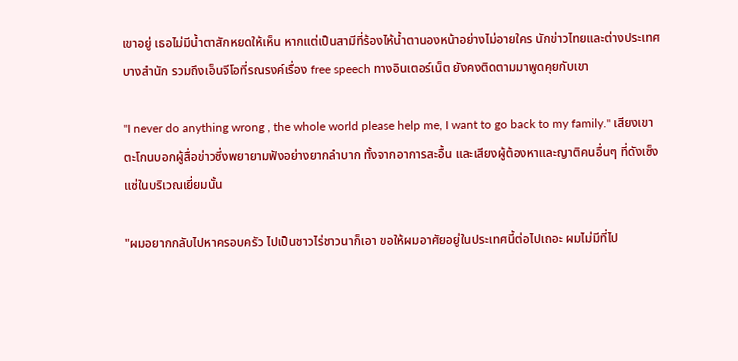เขาอยู่ เธอไม่มีน้ำตาสักหยดให้เห็น หากแต่เป็นสามีที่ร้องไห้น้ำตานองหน้าอย่างไม่อายใคร นักข่าวไทยและต่างประเทศบางสำนัก รวมถึงเอ็นจีโอที่รณรงค์เรื่อง free speech ทางอินเตอร์เน็ต ยังคงติดตามมาพูดคุยกับเขา

"I never do anything wrong , the whole world please help me, I want to go back to my family." เสียงเขาตะโกนบอกผู้สื่อข่าวซึ่งพยายามฟังอย่างยากลำบาก ทั้งจากอาการสะอื้น และเสียงผู้ต้องหาและญาติคนอื่นๆ ที่ดังเซ็งแซ่ในบริเวณเยี่ยมนั้น

"ผมอยากกลับไปหาครอบครัว ไปเป็นชาวไร่ชาวนาก็เอา ขอให้ผมอาศัยอยู่ในประเทศนี้ต่อไปเถอะ ผมไม่มีที่ไป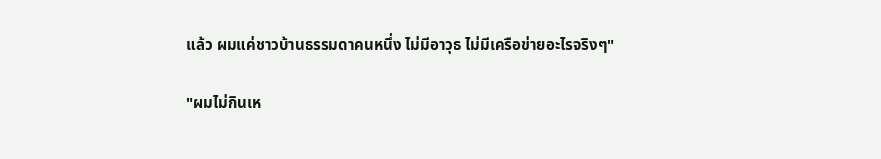แล้ว ผมแค่ชาวบ้านธรรมดาคนหนึ่ง ไม่มีอาวุธ ไม่มีเครือข่ายอะไรจริงๆ"

"ผมไม่กินเห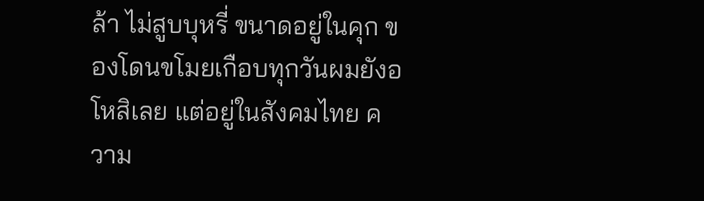ล้า ไม่สูบบุหรี่ ขนาดอยู่ในคุก ของโดนขโมยเกือบทุกวันผมยังอโหสิเลย แต่อยู่ในสังคมไทย ความ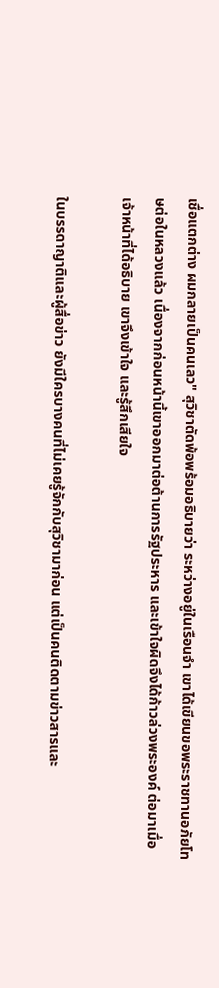เชื่อแตกต่าง ผมกลายเป็นคนเลว" สุวิชาตัดพ้อพร้อมอธิบายว่า ระหว่างอยู่ในเรือนจำ เขาได้เขียนขอพระราชทานอภัยโทษต่อในหลวงแล้ว เนื่องจากก่อนหน้านี้เขาออกมาต่อต้านการรัฐประหาร และเข้าใจผิดจึงได้ก้าวล่วงพระองค์ ต่อมาเมื่อเจ้าหน้าที่ได้อธิบาย เขาจึงเข้าใจ และรู้สึกเสียใจ

ในบรรดาญาติและผู้สื่อข่าว ยังมีใครบางคนที่ไม่เคยรู้จักกับสุวิชามาก่อน แต่เป็นคนติดตามข่าวสารและ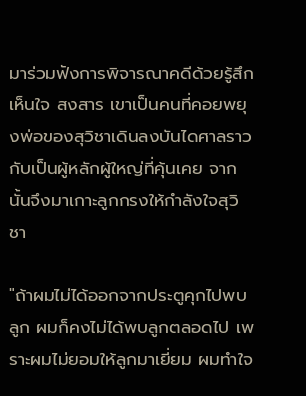มาร่วมฟังการพิจารณาคดีด้วยรู้สึกเห็นใจ สงสาร เขาเป็นคนที่คอยพยุงพ่อของสุวิชาเดินลงบันไดศาลราวกับเป็นผู้หลักผู้ใหญ่ที่คุ้นเคย จากนั้นจึงมาเกาะลูกกรงให้กำลังใจสุวิชา

"ถ้าผมไม่ได้ออกจากประตูคุกไปพบลูก ผมก็คงไม่ได้พบลูกตลอดไป เพราะผมไม่ยอมให้ลูกมาเยี่ยม ผมทำใจ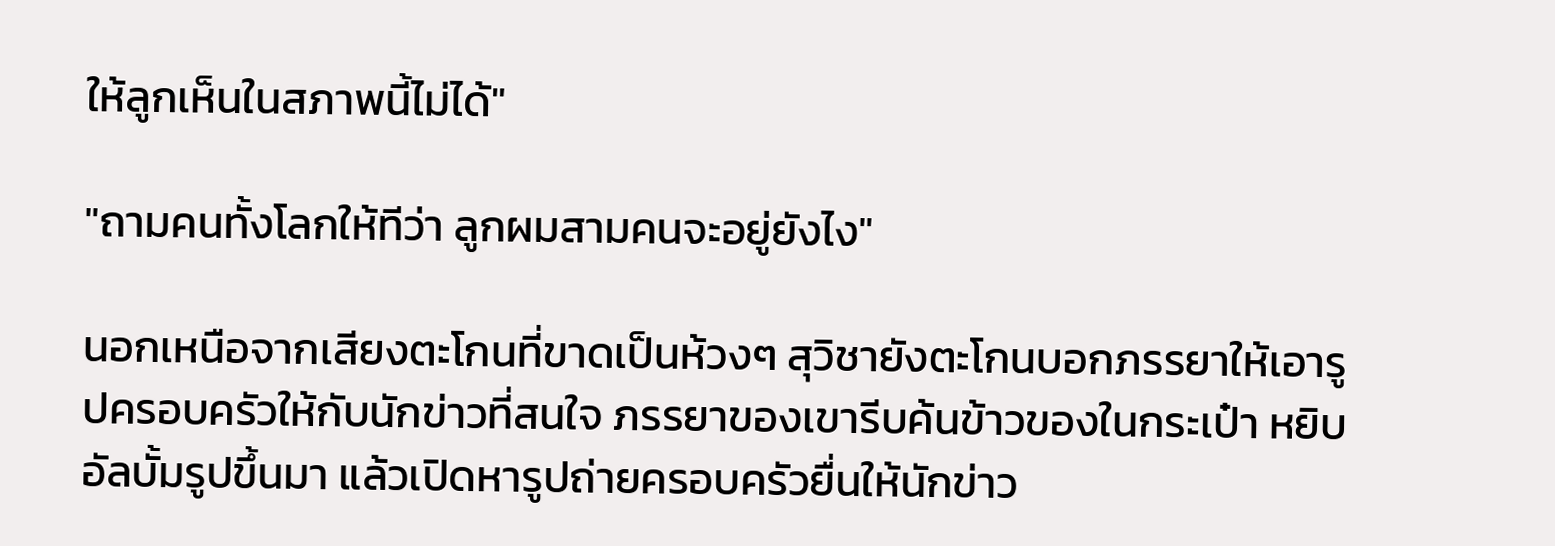ให้ลูกเห็นในสภาพนี้ไม่ได้"

"ถามคนทั้งโลกให้ทีว่า ลูกผมสามคนจะอยู่ยังไง"

นอกเหนือจากเสียงตะโกนที่ขาดเป็นห้วงๆ สุวิชายังตะโกนบอกภรรยาให้เอารูปครอบครัวให้กับนักข่าวที่สนใจ ภรรยาของเขารีบค้นข้าวของในกระเป๋า หยิบอัลบั้มรูปขึ้นมา แล้วเปิดหารูปถ่ายครอบครัวยื่นให้นักข่าว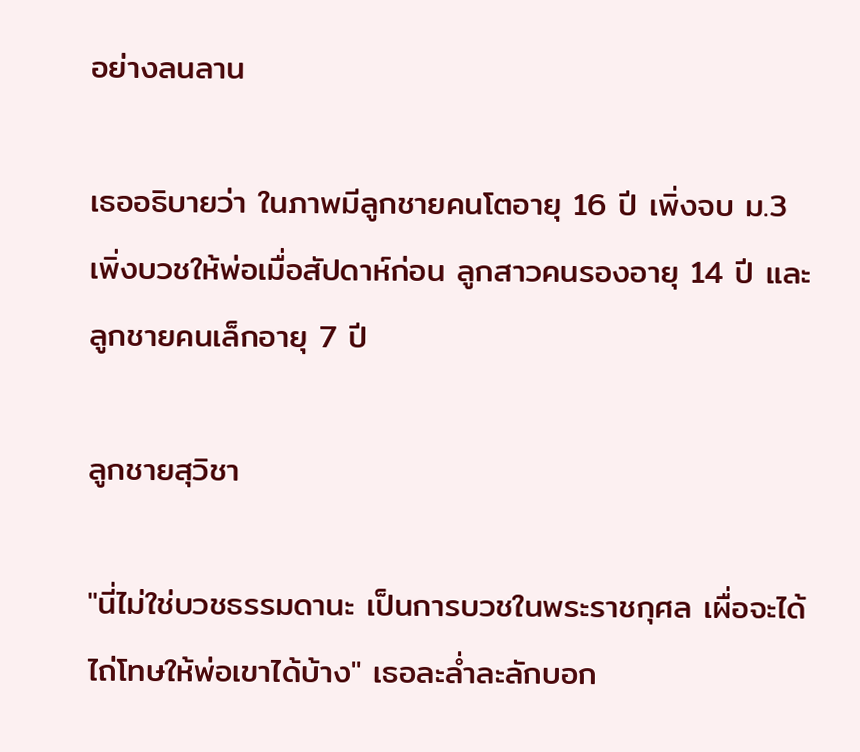อย่างลนลาน

เธออธิบายว่า ในภาพมีลูกชายคนโตอายุ 16 ปี เพิ่งจบ ม.3 เพิ่งบวชให้พ่อเมื่อสัปดาห์ก่อน ลูกสาวคนรองอายุ 14 ปี และลูกชายคนเล็กอายุ 7 ปี

ลูกชายสุวิชา

"นี่ไม่ใช่บวชธรรมดานะ เป็นการบวชในพระราชกุศล เผื่อจะได้ไถ่โทษให้พ่อเขาได้บ้าง" เธอละล่ำละลักบอก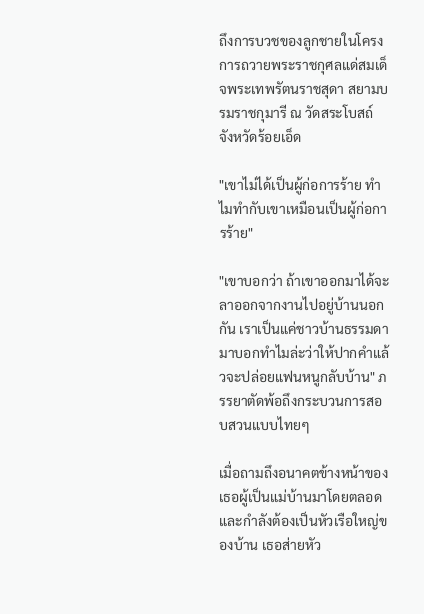ถึงการบวชของลูกชายในโครงการถวายพระราชกุศลแด่สมเด็จพระเทพรัตนราชสุดา สยามบรมราชกุมารี ณ วัดสระโบสถ์ จังหวัดร้อยเอ็ด

"เขาไม่ได้เป็นผู้ก่อการร้าย ทำไมทำกับเขาเหมือนเป็นผู้ก่อการร้าย"

"เขาบอกว่า ถ้าเขาออกมาได้จะลาออกจากงานไปอยู่บ้านนอกกัน เราเป็นแค่ชาวบ้านธรรมดา มาบอกทำไมล่ะว่าให้ปากคำแล้วจะปล่อยแฟนหนูกลับบ้าน" ภรรยาตัดพ้อถึงกระบวนการสอบสวนแบบไทยๆ

เมื่อถามถึงอนาคตข้างหน้าของเธอผู้เป็นแม่บ้านมาโดยตลอด และกำลังต้องเป็นหัวเรือใหญ่ของบ้าน เธอส่ายหัว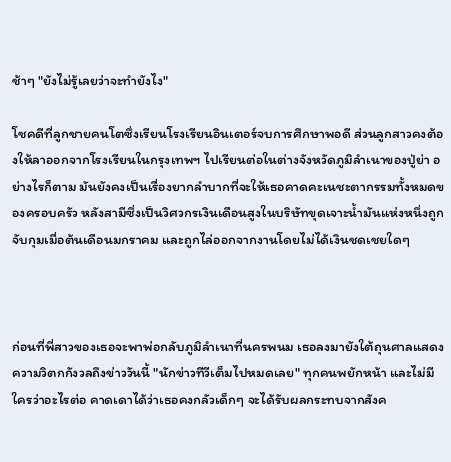ช้าๆ "ยังไม่รู้เลยว่าจะทำยังไง"

โชคดีที่ลูกชายคนโตซึ่งเรียนโรงเรียนอินเตอร์จบการศึกษาพอดี ส่วนลูกสาวคงต้องให้ลาออกจากโรงเรียนในกรุงเทพฯ ไปเรียนต่อในต่างจังหวัดภูมิลำเนาของปู่ย่า อย่างไรก็ตาม มันยังคงเป็นเรื่องยากลำบากที่จะให้เธอคาดคะเนชะตากรรมทั้งหมดของครอบครัว หลังสามีซึ่งเป็นวิศวกรเงินเดือนสูงในบริษัทขุดเจาะน้ำมันแห่งหนึ่งถูกจับกุมเมื่อต้นเดือนมกราคม และถูกไล่ออกจากงานโดยไม่ได้เงินชดเชยใดๆ



ก่อนที่พี่สาวของเธอจะพาพ่อกลับภูมิลำเนาที่นครพนม เธอลงมายังใต้ถุนศาลแสดงความวิตกกังวลถึงข่าววันนี้ "นักข่าวทีวีเต็มไปหมดเลย" ทุกคนพยักหน้า และไม่มีใครว่าอะไรต่อ คาดเดาได้ว่าเธอคงกลัวเด็กๆ จะได้รับผลกระทบจากสังค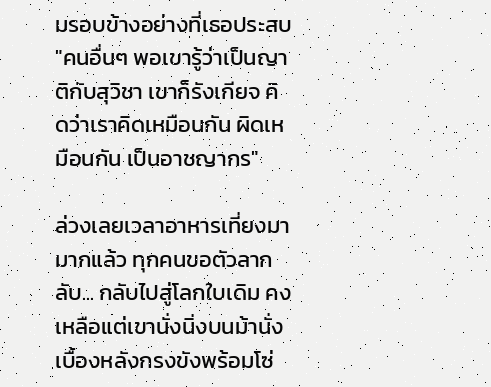มรอบข้างอย่างที่เธอประสบ "คนอื่นๆ พอเขารู้ว่าเป็นญาติกับสุวิชา เขาก็รังเกียจ คิดว่าเราคิดเหมือนกัน ผิดเหมือนกัน เป็นอาชญากร"

ล่วงเลยเวลาอาหารเที่ยงมามากแล้ว ทุกคนขอตัวลากลับ... กลับไปสู่โลกใบเดิม คงเหลือแต่เขานั่งนิ่งบนม้านั่ง เบื้องหลังกรงขังพร้อมโซ่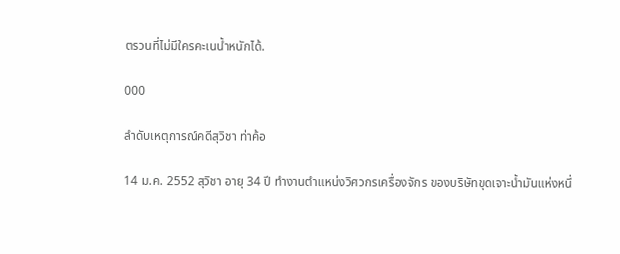ตรวนที่ไม่มีใครคะเนน้ำหนักได้.

000

ลำดับเหตุการณ์คดีสุวิชา ท่าค้อ

14 ม.ค. 2552 สุวิชา อายุ 34 ปี ทำงานตำแหน่งวิศวกรเครื่องจักร ของบริษัทขุดเจาะน้ำมันแห่งหนึ่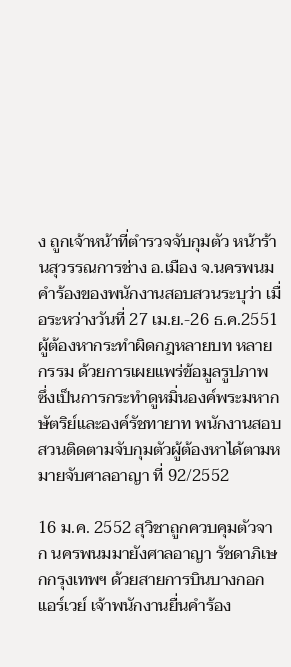ง ถูกเจ้าหน้าที่ตำรวจจับกุมตัว หน้าร้านสุวรรณการช่าง อ.เมือง จ.นครพนม คำร้องของพนักงานสอบสวนระบุว่า เมื่อระหว่างวันที่ 27 เม.ย.-26 ธ.ค.2551 ผู้ต้องหากระทำผิดกฎหลายบท หลายกรรม ด้วยการเผยแพร่ข้อมูลรูปภาพ ซึ่งเป็นการกระทำดูหมิ่นองค์พระมหากษัตริย์และองค์รัชทายาท พนักงานสอบสวนติดตามจับกุมตัวผู้ต้องหาได้ตามหมายจับศาลอาญา ที่ 92/2552

16 ม.ค. 2552 สุวิชาถูกควบคุมตัวจาก นครพนมมายังศาลอาญา รัชดาภิเษกกรุงเทพฯ ด้วยสายการบินบางกอกแอร์เวย์ เจ้าพนักงานยื่นคำร้อง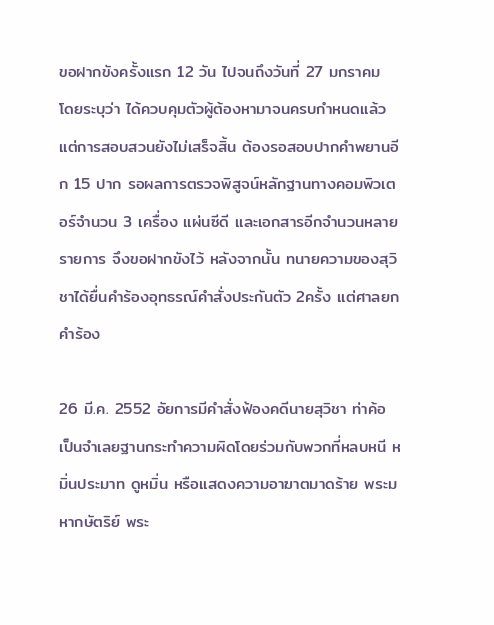ขอฝากขังครั้งแรก 12 วัน ไปจนถึงวันที่ 27 มกราคม โดยระบุว่า ได้ควบคุมตัวผู้ต้องหามาจนครบกำหนดแล้ว แต่การสอบสวนยังไม่เสร็จสิ้น ต้องรอสอบปากคำพยานอีก 15 ปาก รอผลการตรวจพิสูจน์หลักฐานทางคอมพิวเตอร์จำนวน 3 เครื่อง แผ่นซีดี และเอกสารอีกจำนวนหลายรายการ จึงขอฝากขังไว้ หลังจากนั้น ทนายความของสุวิชาได้ยื่นคำร้องอุทธรณ์คำสั่งประกันตัว 2ครั้ง แต่ศาลยกคำร้อง

26 มี.ค. 2552 อัยการมีคำสั่งฟ้องคดีนายสุวิชา ท่าค้อ เป็นจำเลยฐานกระทำความผิดโดยร่วมกับพวกที่หลบหนี หมิ่นประมาท ดูหมิ่น หรือแสดงความอาฆาตมาดร้าย พระมหากษัตริย์ พระ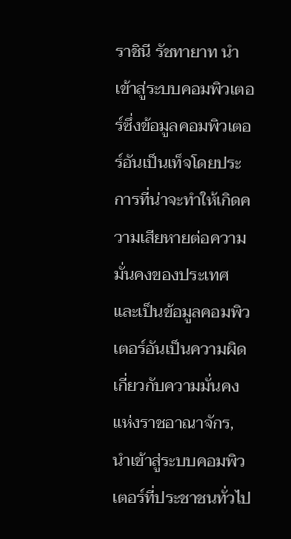ราชินี รัชทายาท นำเข้าสู่ระบบคอมพิวเตอร์ซึ่งข้อมูลคอมพิวเตอร์อันเป็นเท็จโดยประการที่น่าจะทำให้เกิดความเสียหายต่อความมั่นคงของประเทศ และเป็นข้อมูลคอมพิวเตอร์อันเป็นความผิดเกี่ยวกับความมั่นคงแห่งราชอาณาจักร, นำเข้าสู่ระบบคอมพิวเตอร์ที่ประชาชนทั่วไป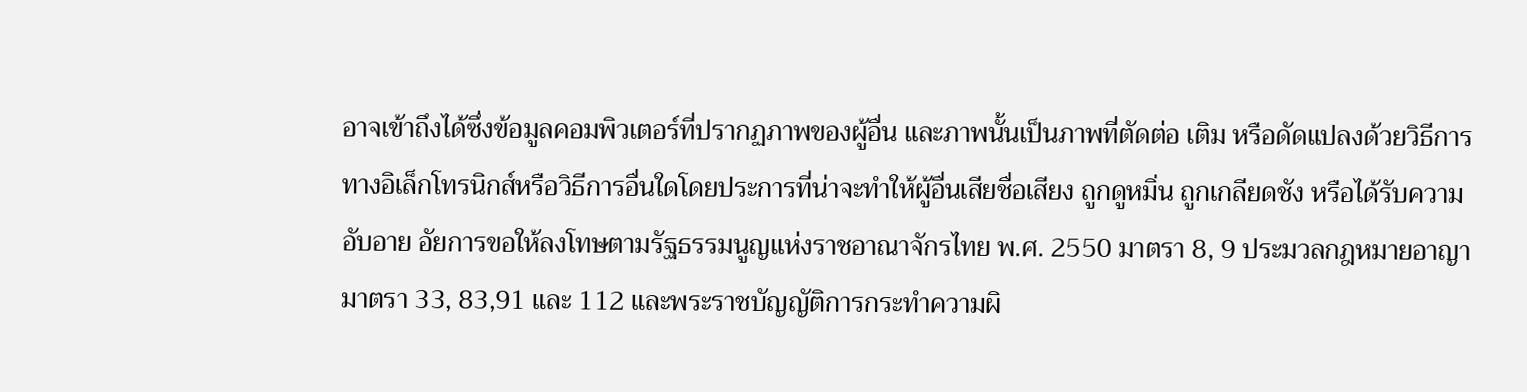อาจเข้าถึงได้ซึ่งข้อมูลคอมพิวเตอร์ที่ปรากฏภาพของผู้อื่น และภาพนั้นเป็นภาพที่ตัดต่อ เติม หรือดัดแปลงด้วยวิธีการทางอิเล็กโทรนิกส์หรือวิธีการอื่นใดโดยประการที่น่าจะทำให้ผู้อื่นเสียชื่อเสียง ถูกดูหมิ่น ถูกเกลียดชัง หรือได้รับความอับอาย อัยการขอให้ลงโทษตามรัฐธรรมนูญแห่งราชอาณาจักรไทย พ.ศ. 2550 มาตรา 8, 9 ประมวลกฎหมายอาญา มาตรา 33, 83,91 และ 112 และพระราชบัญญัติการกระทำความผิ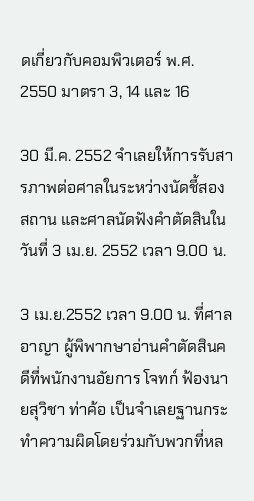ดเกี่ยวกับคอมพิวเตอร์ พ.ศ. 2550 มาตรา 3, 14 และ 16

30 มี.ค. 2552 จำเลยให้การรับสารภาพต่อศาลในระหว่างนัดชี้สองสถาน และศาลนัดฟังคำตัดสินในวันที่ 3 เม.ย. 2552 เวลา 9.00 น.

3 เม.ย.2552 เวลา 9.00 น. ที่ศาลอาญา ผู้พิพากษาอ่านคำตัดสินคดีที่พนักงานอัยการ โจทก์ ฟ้องนายสุวิชา ท่าค้อ เป็นจำเลยฐานกระทำความผิดโดยร่วมกับพวกที่หล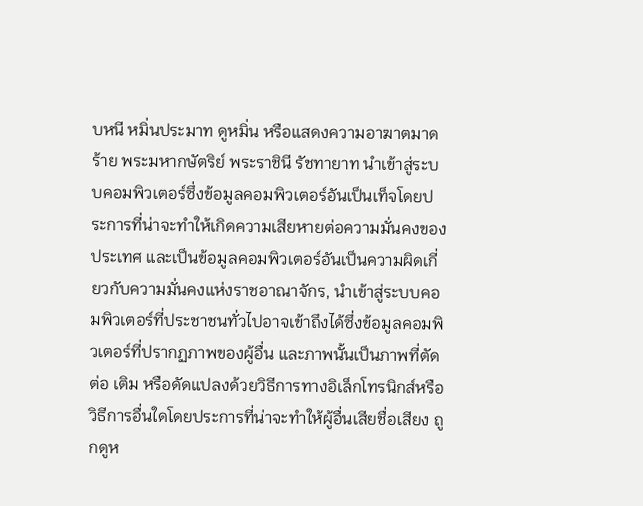บหนี หมิ่นประมาท ดูหมิ่น หรือแสดงความอาฆาตมาดร้าย พระมหากษัตริย์ พระราชินี รัชทายาท นำเข้าสู่ระบบคอมพิวเตอร์ซึ่งข้อมูลคอมพิวเตอร์อันเป็นเท็จโดยประการที่น่าจะทำให้เกิดความเสียหายต่อความมั่นคงของประเทศ และเป็นข้อมูลคอมพิวเตอร์อันเป็นความผิดเกี่ยวกับความมั่นคงแห่งราชอาณาจักร, นำเข้าสู่ระบบคอมพิวเตอร์ที่ประชาชนทั่วไปอาจเข้าถึงได้ซึ่งข้อมูลคอมพิวเตอร์ที่ปรากฏภาพของผู้อื่น และภาพนั้นเป็นภาพที่ตัดต่อ เติม หรือดัดแปลงด้วยวิธีการทางอิเล็กโทรนิกส์หรือวิธีการอื่นใดโดยประการที่น่าจะทำให้ผู้อื่นเสียชื่อเสียง ถูกดูห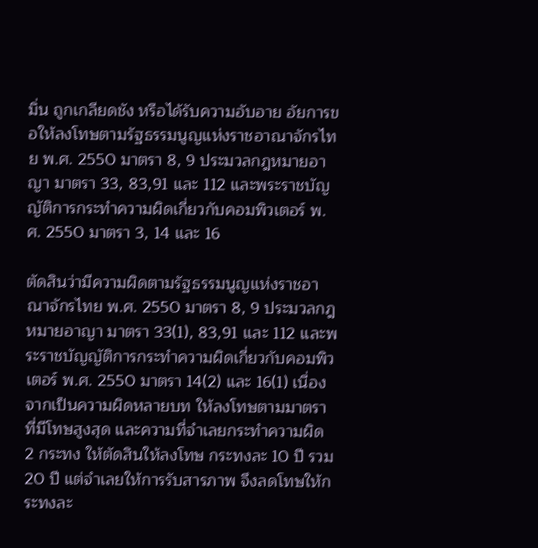มิ่น ถูกเกลียดชัง หรือได้รับความอับอาย อัยการขอให้ลงโทษตามรัฐธรรมนูญแห่งราชอาณาจักรไทย พ.ศ. 2550 มาตรา 8, 9 ประมวลกฎหมายอาญา มาตรา 33, 83,91 และ 112 และพระราชบัญญัติการกระทำความผิดเกี่ยวกับคอมพิวเตอร์ พ.ศ. 2550 มาตรา 3, 14 และ 16

ตัดสินว่ามีความผิดตามรัฐธรรมนูญแห่งราชอาณาจักรไทย พ.ศ. 2550 มาตรา 8, 9 ประมวลกฎหมายอาญา มาตรา 33(1), 83,91 และ 112 และพระราชบัญญัติการกระทำความผิดเกี่ยวกับคอมพิวเตอร์ พ.ศ. 2550 มาตรา 14(2) และ 16(1) เนื่องจากเป็นความผิดหลายบท ให้ลงโทษตามมาตราที่มีโทษสูงสุด และความที่จำเลยกระทำความผิด 2 กระทง ให้ตัดสินให้ลงโทษ กระทงละ 10 ปี รวม 20 ปี แต่จำเลยให้การรับสารภาพ จึงลดโทษให้กระทงละ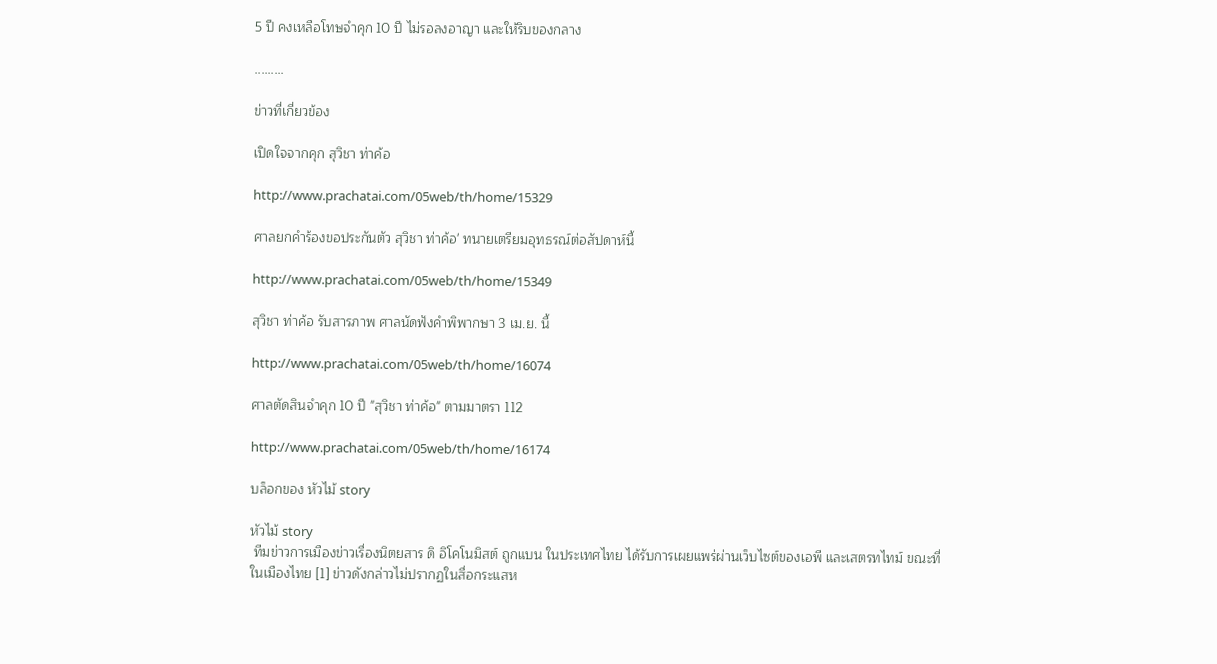5 ปี คงเหลือโทษจำคุก 10 ปี ไม่รอลงอาญา และให้ริบของกลาง

.........

ข่าวที่เกี่ยวข้อง

เปิดใจจากคุก สุวิชา ท่าค้อ

http://www.prachatai.com/05web/th/home/15329

ศาลยกคำร้องขอประกันตัว สุวิชา ท่าค้อ' ทนายเตรียมอุทธรณ์ต่อสัปดาห์นี้

http://www.prachatai.com/05web/th/home/15349

สุวิชา ท่าค้อ รับสารภาพ ศาลนัดฟังคำพิพากษา 3 เม.ย. นี้

http://www.prachatai.com/05web/th/home/16074

ศาลตัดสินจำคุก 10 ปี "สุวิชา ท่าค้อ" ตามมาตรา 112

http://www.prachatai.com/05web/th/home/16174

บล็อกของ หัวไม้ story

หัวไม้ story
 ทีมข่าวการเมืองข่าวเรื่องนิตยสาร ดิ อิโคโนมิสต์ ถูกแบน ในประเทศไทย ได้รับการเผยแพร่ผ่านเว็บไซต์ของเอพี และเสตรทไทม์ ขณะที่ในเมืองไทย [1] ข่าวดังกล่าวไม่ปรากฏในสื่อกระแสห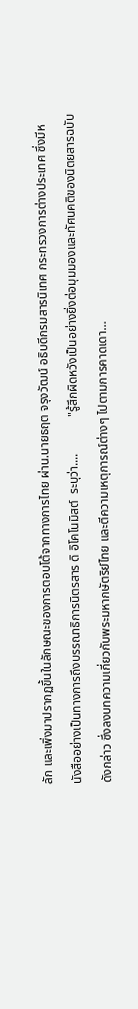ลัก และเพิ่งมาปรากฏขึ้นในลักษณะของการตอบโต้จากทางการไทย ผ่าน.นายธฤต จรุงวัฒน์ อธิบดีกรมสารนิเทศ กระทรวงการต่างประเทศ ซึ่งมีหนังสืออย่างเป็นทางการถึงบรรณาธิการนิตรสาร ดิ อิโคโนมิสต์  ระบุว่า....            "รู้สึกผิดหวังเป็นอย่างยิ่งต่อมุมมองและทัศนคติของนิตยสารฉบับดังกล่าว ซึ่งลงบทความเกี่ยวกับพระมหากษัตริย์ไทย และตีความเหตุการณ์ต่างๆ ไปตามการคาดเดา…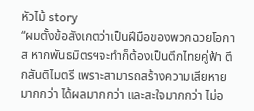หัวไม้ story
“ผมตั้งข้อสังเกตว่าเป็นฝีมือของพวกฉวยโอกาส หากพันธมิตรฯจะทำก็ต้องเป็นตึกไทยคู่ฟ้า ตึกสันติไมตรี เพราะสามารถสร้างความเสียหายมากกว่า ได้ผลมากกว่า และสะใจมากกว่า ไม่อ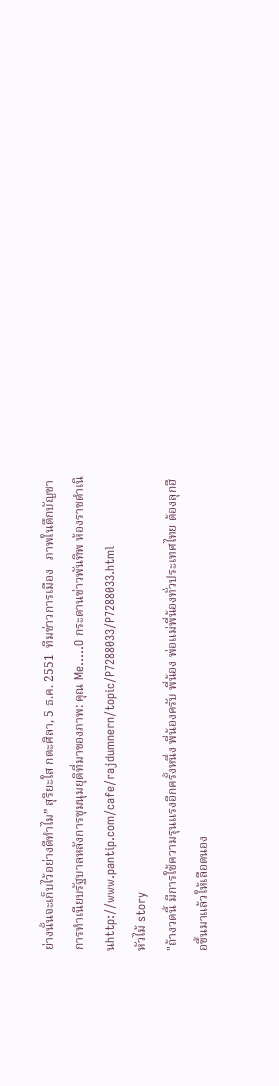ย่างนั้นจะเก็บไว้อย่างดีทำไม” สุริยะใส กตะศิลา, 5 ธ.ค. 2551  ทีมข่าวการเมือง   ภาพในตึกบัญชาการทำเนียบรัฐบาลหลังการชุมนุมยุติที่มาของภาพ: คุณ Me.....O กระดานข่าวพันทิพ ห้องราชดำเนินhttp://www.pantip.com/cafe/rajdumnern/topic/P7288033/P7288033.html
หัวไม้ story
"ถ้างวดนี้ มีการใช้ความรุนแรงอีกครั้งหนึ่ง พี่น้องครับ พี่น้อง พ่อแม่พี่น้องทั่วประเทศไทย ต้องลุกฮือขึ้นมาแล้วให้เลือดนอง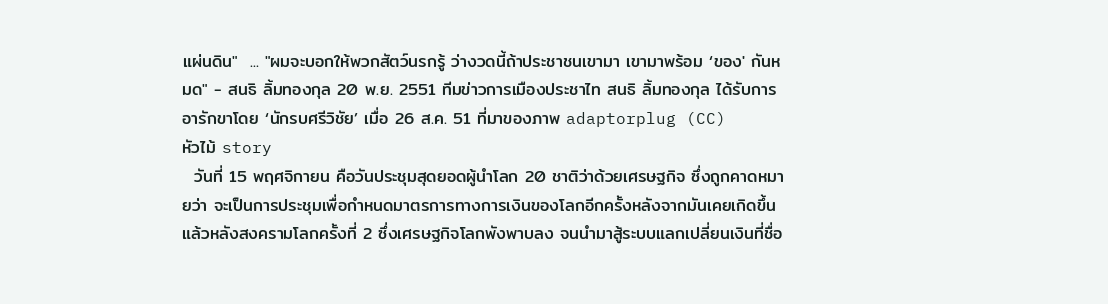แผ่นดิน"  ... "ผมจะบอกให้พวกสัตว์นรกรู้ ว่างวดนี้ถ้าประชาชนเขามา เขามาพร้อม ‘ของ' กันหมด" - สนธิ ลิ้มทองกุล 20 พ.ย. 2551 ทีมข่าวการเมืองประชาไท สนธิ ลิ้มทองกุล ได้รับการอารักขาโดย ‘นักรบศรีวิชัย’ เมื่อ 26 ส.ค. 51 ที่มาของภาพ adaptorplug (CC)
หัวไม้ story
  วันที่ 15 พฤศจิกายน คือวันประชุมสุดยอดผู้นำโลก 20 ชาติว่าด้วยเศรษฐกิจ ซึ่งถูกคาดหมายว่า จะเป็นการประชุมเพื่อกำหนดมาตรการทางการเงินของโลกอีกครั้งหลังจากมันเคยเกิดขึ้นแล้วหลังสงครามโลกครั้งที่ 2 ซึ่งเศรษฐกิจโลกพังพาบลง จนนำมาสู้ระบบแลกเปลี่ยนเงินที่ชื่อ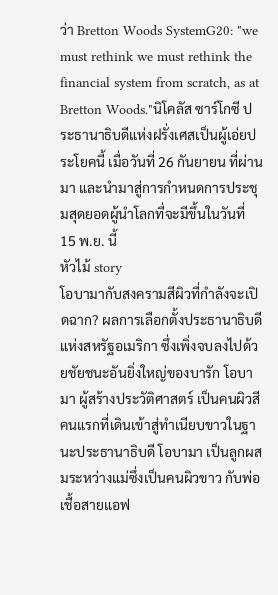ว่า Bretton Woods SystemG20: "we must rethink we must rethink the financial system from scratch, as at Bretton Woods."นิโคลัส ซาร์โกซี ประธานาธิบดีแห่งฝรั่งเศสเป็นผู้เอ่ยประโยคนี้ เมื่อวันที่ 26 กันยายน ที่ผ่านมา และนำมาสู่การกำหนดการประชุมสุดยอดผู้นำโลกที่จะมีขึ้นในวันที่ 15 พ.ย. นี้
หัวไม้ story
โอบามากับสงครามสีผิวที่กำลังจะเปิดฉาก? ผลการเลือกตั้งประธานาธิบดีแห่งสหรัฐอเมริกา ซึ่งเพิ่งจบลงไปด้วยชัยชนะอันยิ่งใหญ่ของบารัก โอบามา ผู้สร้างประวัติศาสตร์ เป็นคนผิวสี คนแรกที่เดินเข้าสู่ทำเนียบขาวในฐานะประธานาธิบดี โอบามา เป็นลูกผสมระหว่างแม่ซึ่งเป็นคนผิวขาว กับพ่อเชื้อสายแอฟ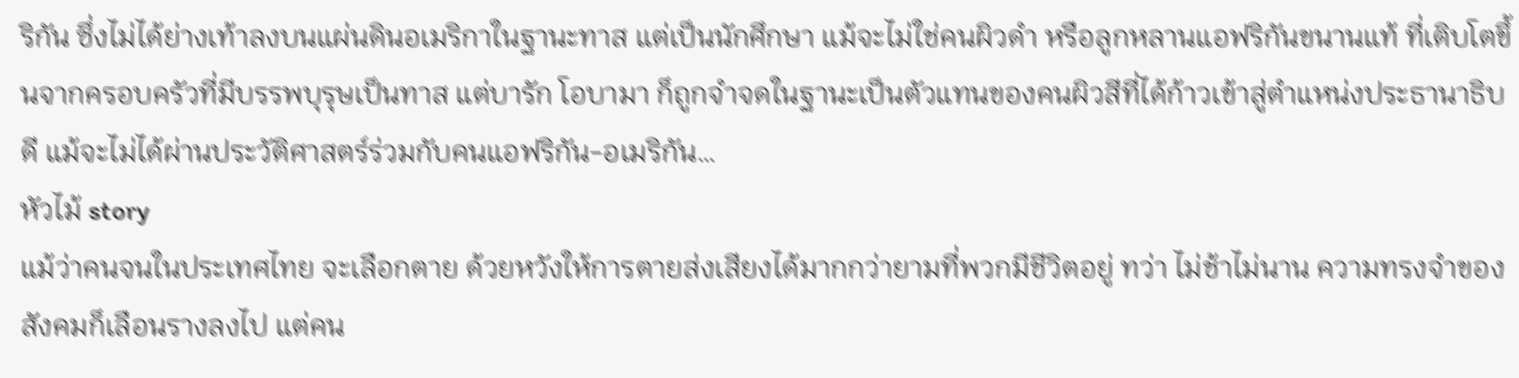ริกัน ซึ่งไม่ได้ย่างเท้าลงบนแผ่นดินอเมริกาในฐานะทาส แต่เป็นนักศึกษา แม้จะไม่ใช่คนผิวดำ หรือลูกหลานแอฟริกันขนานแท้ ที่เติบโตขึ้นจากครอบครัวที่มีบรรพบุรุษเป็นทาส แต่บารัก โอบามา ก็ถูกจำจดในฐานะเป็นตัวแทนของคนผิวสีที่ได้ก้าวเข้าสู่ตำแหน่งประธานาธิบดี แม้จะไม่ได้ผ่านประวัติศาสตร์ร่วมกับคนแอฟริกัน-อเมริกัน…
หัวไม้ story
แม้ว่าคนจนในประเทศไทย จะเลือกตาย ด้วยหวังให้การตายส่งเสียงได้มากกว่ายามที่พวกมีชีวิตอยู่ ทว่า ไม่ช้าไม่นาน ความทรงจำของสังคมก็เลือนรางลงไป แต่คน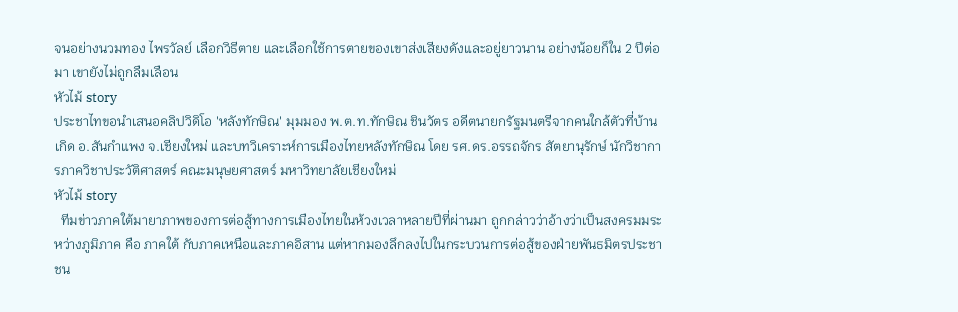จนอย่างนวมทอง ไพรวัลย์ เลือกวิธีตาย และเลือกใช้การตายของเขาส่งเสียงดังและอยู่ยาวนาน อย่างน้อยก็ใน 2 ปีต่อมา เขายังไม่ถูกลืมเลือน
หัวไม้ story
ประชาไทขอนำเสนอคลิปวิดิโอ 'หลังทักษิณ' มุมมอง พ.ต.ท.ทักษิณ ชินวัตร อดีตนายกรัฐมนตรีจากคนใกล้ตัวที่บ้านเกิด อ.สันกำแพง จ.เชียงใหม่ และบทวิเคราะห์การเมืองไทยหลังทักษิณ โดย รศ.ดร.อรรถจักร สัตยานุรักษ์ นักวิชาการภาควิชาประวัติศาสตร์ คณะมนุษยศาสตร์ มหาวิทยาลัยเชียงใหม่
หัวไม้ story
  ทีมข่าวภาคใต้มายาภาพของการต่อสู้ทางการเมืองไทยในห้วงเวลาหลายปีที่ผ่านมา ถูกกล่าวว่าอ้างว่าเป็นสงครมมระหว่างภูมิภาค คือ ภาคใต้ กับภาคเหนือและภาคอิสาน แต่หากมองลึกลงไปในกระบวนการต่อสู้ของฝ่ายพันธมิตรประชาชน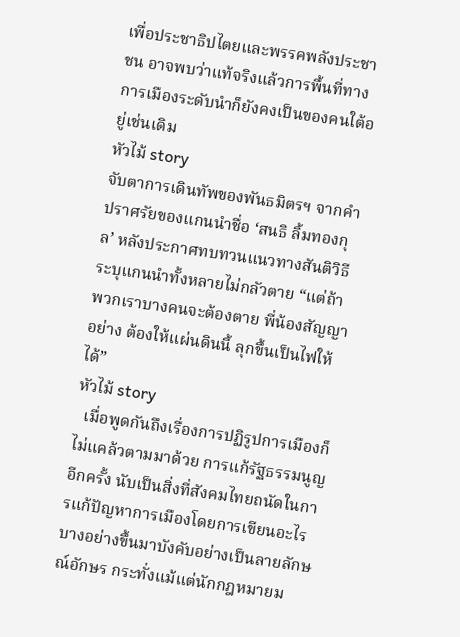เพื่อประชาธิปไตยและพรรคพลังประชาชน อาจพบว่าแท้จริงแล้วการพื้นที่ทางการเมืองระดับนำก็ยังคงเป็นของคนใต้อยู่เช่นเดิม
หัวไม้ story
จับตาการเดินทัพของพันธมิตรฯ จากคำปราศรัยของแกนนำชื่อ ‘สนธิ ลิ้มทองกุล’ หลังประกาศทบทวนแนวทางสันติวิธี ระบุแกนนำทั้งหลายไม่กลัวตาย “แต่ถ้าพวกเราบางคนจะต้องตาย พี่น้องสัญญาอย่าง ต้องให้แผ่นดินนี้ ลุกขึ้นเป็นไฟให้ได้”
หัวไม้ story
  เมื่อพูดกันถึงเรื่องการปฏิรูปการเมืองก็ไม่แคล้วตามมาด้วย การแก้รัฐธรรมนูญอีกครั้ง นับเป็นสิ่งที่สังคมไทยถนัดในการแก้ปัญหาการเมืองโดยการเขียนอะไรบางอย่างขึ้นมาบังคับอย่างเป็นลายลักษณ์อักษร กระทั่งแม้แต่นักกฎหมายม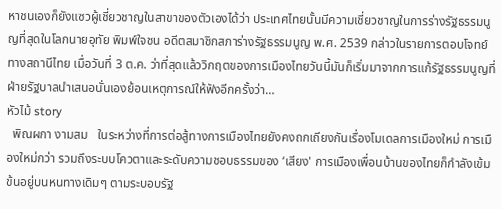หาชนเองก็ยังแซวผู้เชี่ยวชาญในสาขาของตัวเองได้ว่า ประเทศไทยนั้นมีความเชี่ยวชาญในการร่างรัฐธรรมนูญที่สุดในโลกนายอุทัย พิมพ์ใจชน อดีตสมาชิกสภาร่างรัฐธรรมนูญ พ.ศ. 2539 กล่าวในรายการตอบโจทย์  ทางสถานีไทย เมื่อวันที่ 3 ต.ค. ว่าที่สุดแล้ววิกฤตของการเมืองไทยวันนี้มันก็เริ่มมาจากการแก้รัฐธรรมนูญที่ฝ่ายรัฐบาลนำเสนอนั่นเองย้อนเหตุการณ์ให้ฟังอีกครั้งว่า…
หัวไม้ story
  พิณผกา งามสม   ในระหว่างที่การต่อสู้ทางการเมืองไทยยังคงถกเถียงกันเรื่องโมเดลการเมืองใหม่ การเมืองใหม่กว่า รวมถึงระบบโควตาและระดับความชอบธรรมของ ‘เสียง' การเมืองเพื่อนบ้านของไทยก็กำลังเข้มข้นอยู่บนหนทางเดิมๆ ตามระบอบรัฐ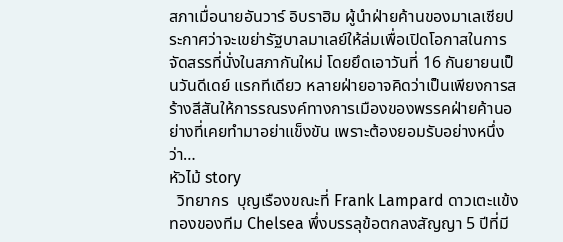สภาเมื่อนายอันวาร์ อิบราฮิม ผู้นำฝ่ายค้านของมาเลเซียประกาศว่าจะเขย่ารัฐบาลมาเลย์ให้ล่มเพื่อเปิดโอกาสในการจัดสรรที่นั่งในสภากันใหม่ โดยยึดเอาวันที่ 16 กันยายนเป็นวันดีเดย์ แรกทีเดียว หลายฝ่ายอาจคิดว่าเป็นเพียงการสร้างสีสันให้การรณรงค์ทางการเมืองของพรรคฝ่ายค้านอย่างที่เคยทำมาอย่าแข็งขัน เพราะต้องยอมรับอย่างหนึ่งว่า…
หัวไม้ story
  วิทยากร  บุญเรืองขณะที่ Frank Lampard ดาวเตะแข้งทองของทีม Chelsea พึ่งบรรลุข้อตกลงสัญญา 5 ปีที่มี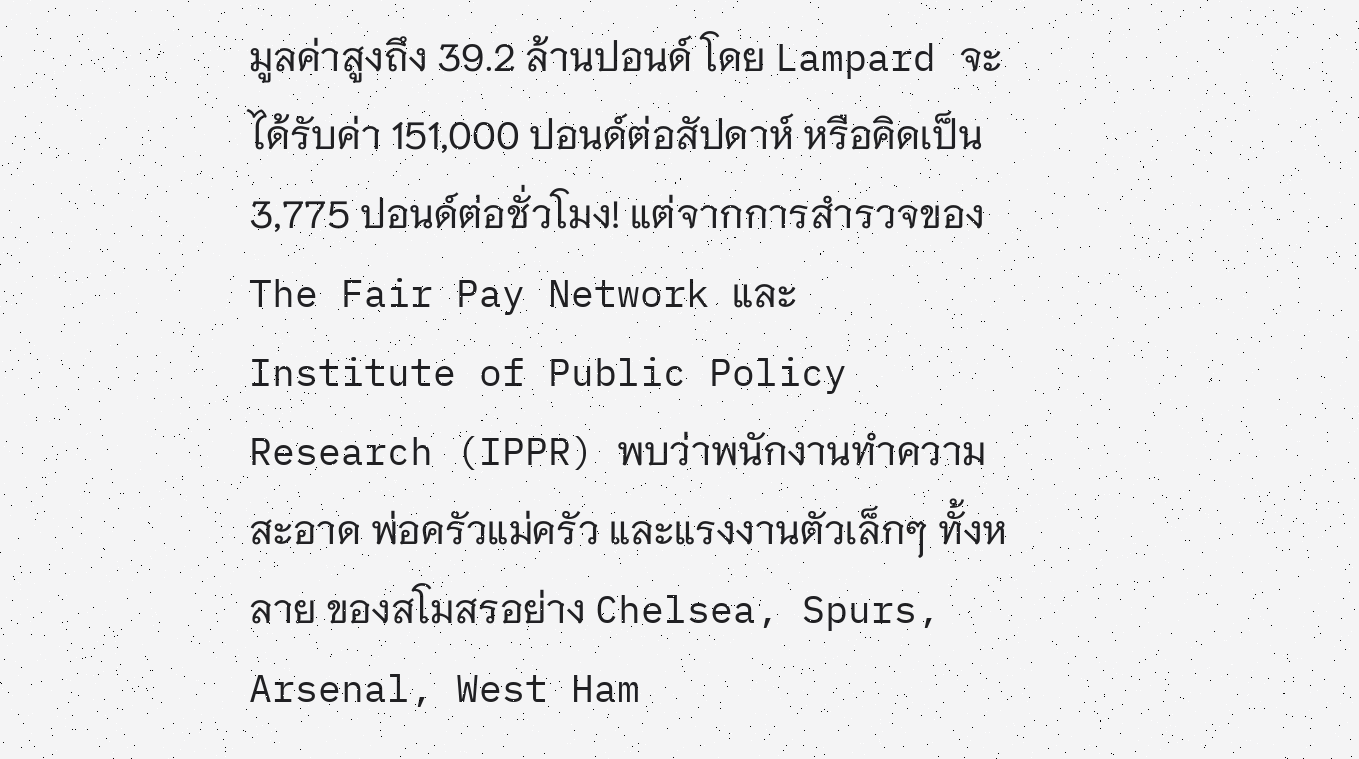มูลค่าสูงถึง 39.2 ล้านปอนด์ โดย Lampard จะได้รับค่า 151,000 ปอนด์ต่อสัปดาห์ หรือคิดเป็น 3,775 ปอนด์ต่อชั่วโมง! แต่จากการสำรวจของ The Fair Pay Network และ Institute of Public Policy Research (IPPR) พบว่าพนักงานทำความสะอาด พ่อครัวแม่ครัว และแรงงานตัวเล็กๆ ทั้งหลาย ของสโมสรอย่าง Chelsea, Spurs, Arsenal, West Ham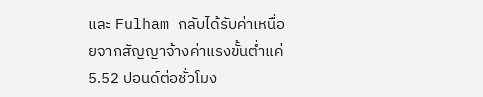และ Fulham กลับได้รับค่าเหนื่อยจากสัญญาจ้างค่าแรงขั้นต่ำแค่ 5.52 ปอนด์ต่อชั่วโมง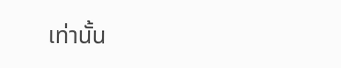เท่านั้น